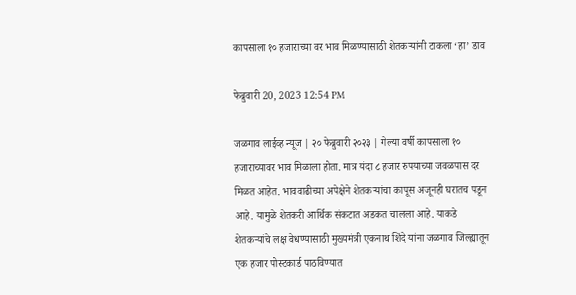कापसाला १० हजाराच्या वर भाव मिळण्यासाठी शेतकर्‍यांनी टाकला ‘हा’ डाव

फेब्रुवारी 20, 2023 12:54 PM

जळगाव लाईव्ह न्यूज | २० फेब्रुवारी २०२३ | गेल्या वर्षी कापसाला १० हजाराच्यावर भाव मिळाला होता. मात्र यंदा ८ हजार रुपयाच्या जवळपास दर मिळत आहेत. भाववाढीच्या अपेक्षेने शेतकर्‍यांचा कापूस अजूनही घरातच पडून आहे. यामुळे शेतकरी आर्थिक संकटात अडकत चालला आहे. याकडे शेतकर्‍यांचे लक्ष वेधण्यासाठी मुख्यमंत्री एकनाथ शिंदे यांना जळगाव जिल्ह्यातून एक हजार पोस्टकार्ड पाठविण्यात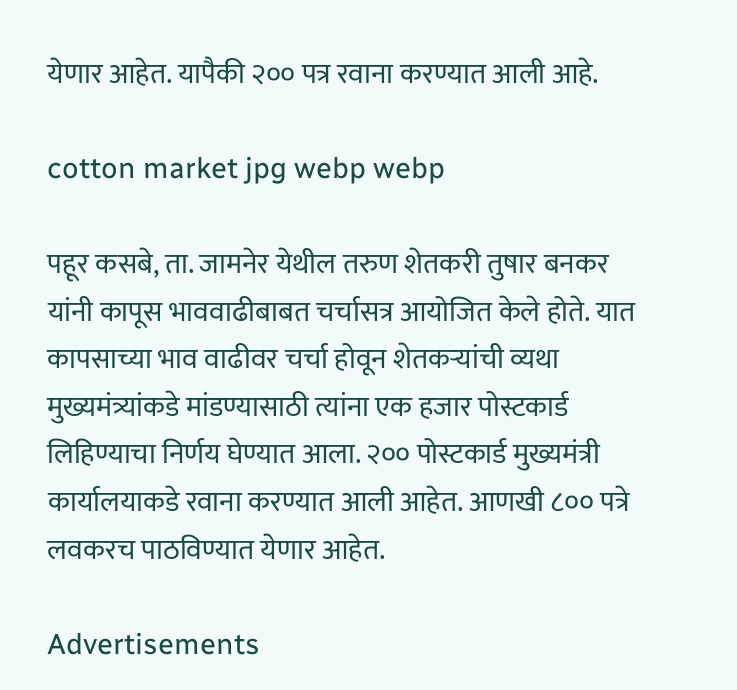येणार आहेत. यापैकी २०० पत्र रवाना करण्यात आली आहे.

cotton market jpg webp webp

पहूर कसबे, ता. जामनेर येथील तरुण शेतकरी तुषार बनकर यांनी कापूस भाववाढीबाबत चर्चासत्र आयोजित केले होते. यात कापसाच्या भाव वाढीवर चर्चा होवून शेतकर्‍यांची व्यथा मुख्यमंत्र्यांकडे मांडण्यासाठी त्यांना एक हजार पोस्टकार्ड लिहिण्याचा निर्णय घेण्यात आला. २०० पोस्टकार्ड मुख्यमंत्री कार्यालयाकडे रवाना करण्यात आली आहेत. आणखी ८०० पत्रे लवकरच पाठविण्यात येणार आहेत.

Advertisements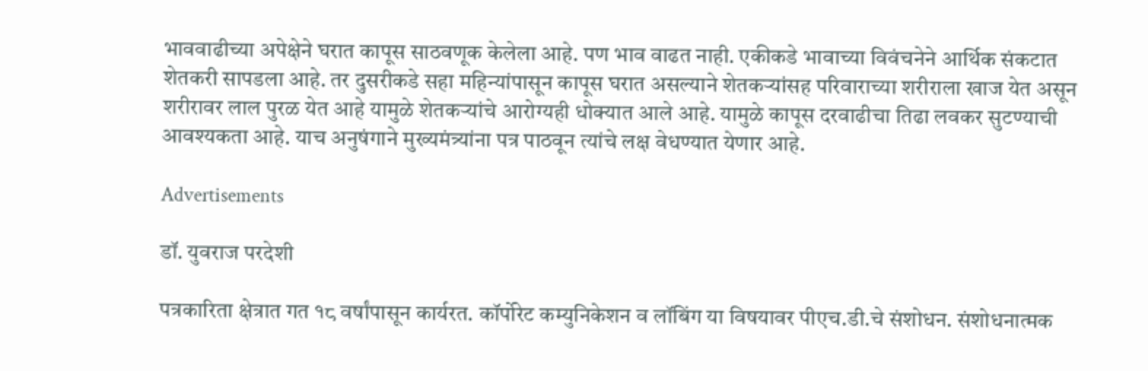भाववाढीच्या अपेक्षेने घरात कापूस साठवणूक केलेला आहे. पण भाव वाढत नाही. एकीकडे भावाच्या विवंचनेने आर्थिक संकटात शेतकरी सापडला आहे. तर दुसरीकडे सहा महिन्यांपासून कापूस घरात असल्याने शेतकर्‍यांसह परिवाराच्या शरीराला खाज येत असून शरीरावर लाल पुरळ येत आहे यामुळे शेतकर्‍यांचे आरोग्यही धोक्यात आले आहे. यामुळे कापूस दरवाढीचा तिढा लवकर सुटण्याची आवश्यकता आहे. याच अनुषंगाने मुख्यमंत्र्यांना पत्र पाठवून त्यांचे लक्ष वेधण्यात येणार आहे.

Advertisements

डॉ. युवराज परदेशी

पत्रकारिता क्षेत्रात गत १८ वर्षांपासून कार्यरत. कॉर्पोरेट कम्युनिकेशन व लॉबिंग या विषयावर पीएच.डी.चे संशोधन. संशोधनात्मक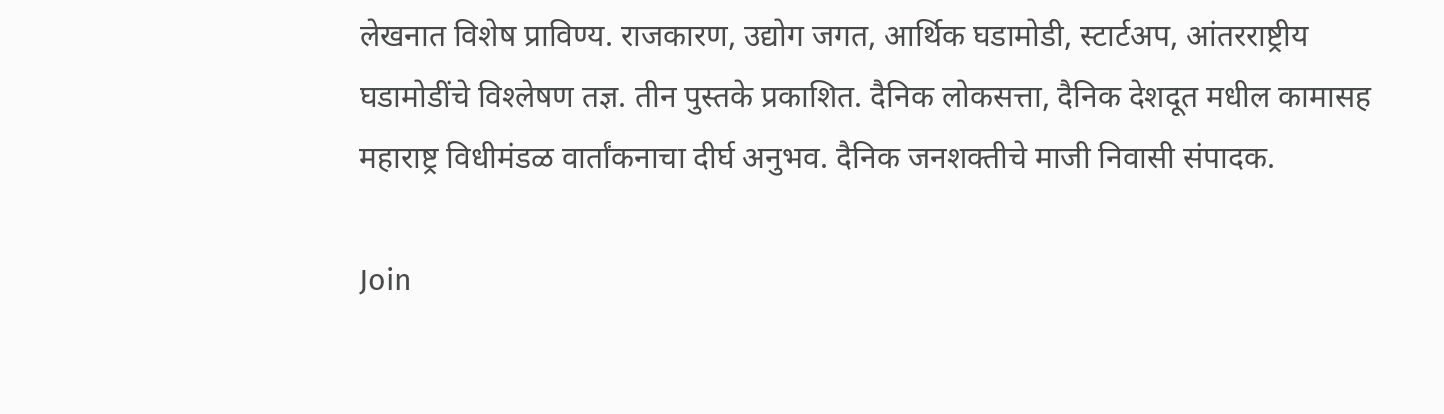लेखनात विशेष प्राविण्य. राजकारण, उद्योग जगत, आर्थिक घडामोडी, स्टार्टअप, आंतरराष्ट्रीय घडामोडींचे विश्‍लेषण तज्ञ. तीन पुस्तके प्रकाशित. दैनिक लोकसत्ता, दैनिक देशदूत मधील कामासह महाराष्ट्र विधीमंडळ वार्तांकनाचा दीर्घ अनुभव. दैनिक जनशक्तीचे माजी निवासी संपादक.

Join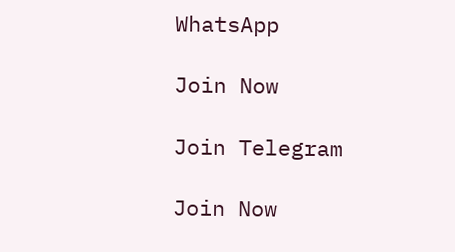WhatsApp

Join Now

Join Telegram

Join Now